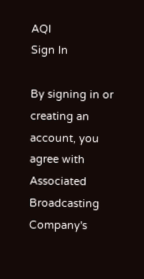AQI
Sign In

By signing in or creating an account, you agree with Associated Broadcasting Company's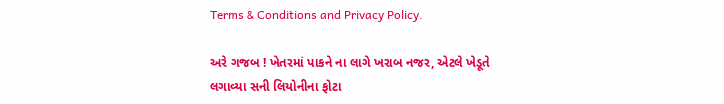Terms & Conditions and Privacy Policy.

અરે ગજબ ! ખેતરમાં પાકને ના લાગે ખરાબ નજર, એટલે ખેડૂતે લગાવ્યા સની લિયોનીના ફોટા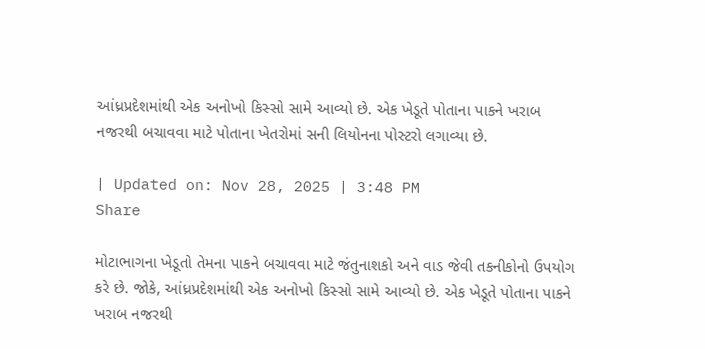આંધ્રપ્રદેશમાંથી એક અનોખો કિસ્સો સામે આવ્યો છે. એક ખેડૂતે પોતાના પાકને ખરાબ નજરથી બચાવવા માટે પોતાના ખેતરોમાં સની લિયોનના પોસ્ટરો લગાવ્યા છે.

| Updated on: Nov 28, 2025 | 3:48 PM
Share

મોટાભાગના ખેડૂતો તેમના પાકને બચાવવા માટે જંતુનાશકો અને વાડ જેવી તકનીકોનો ઉપયોગ કરે છે. જોકે, આંધ્રપ્રદેશમાંથી એક અનોખો કિસ્સો સામે આવ્યો છે. એક ખેડૂતે પોતાના પાકને ખરાબ નજરથી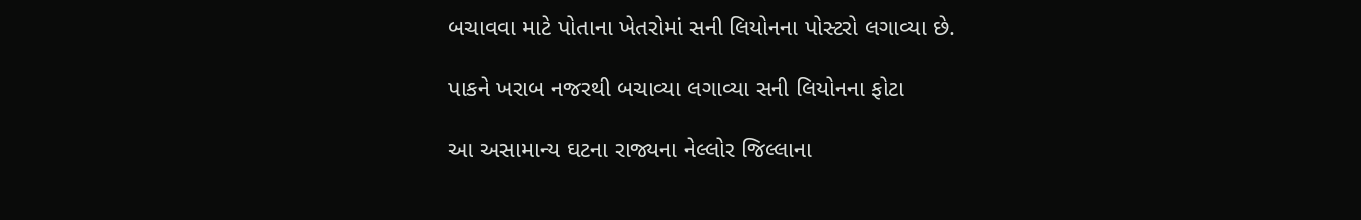બચાવવા માટે પોતાના ખેતરોમાં સની લિયોનના પોસ્ટરો લગાવ્યા છે.

પાકને ખરાબ નજરથી બચાવ્યા લગાવ્યા સની લિયોનના ફોટા

આ અસામાન્ય ઘટના રાજ્યના નેલ્લોર જિલ્લાના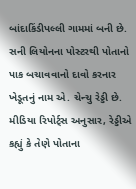બાંદાકિંડીપલ્લી ગામમાં બની છે. સની લિયોનના પોસ્ટરથી પોતાનો પાક બચાવવાનો દાવો કરનાર ખેડૂતનું નામ એ. ચેન્ચુ રેડ્ડી છે. મીડિયા રિપોર્ટ્સ અનુસાર, રેડ્ડીએ કહ્યું કે તેણે પોતાના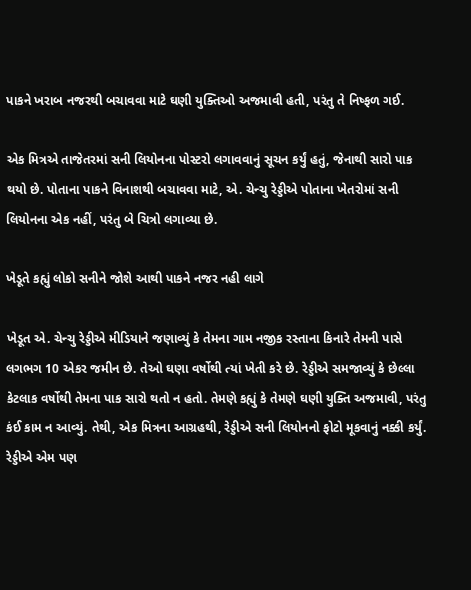પાકને ખરાબ નજરથી બચાવવા માટે ઘણી યુક્તિઓ અજમાવી હતી, પરંતુ તે નિષ્ફળ ગઈ.

એક મિત્રએ તાજેતરમાં સની લિયોનના પોસ્ટરો લગાવવાનું સૂચન કર્યું હતું, જેનાથી સારો પાક થયો છે. પોતાના પાકને વિનાશથી બચાવવા માટે, એ. ચેન્ચુ રેડ્ડીએ પોતાના ખેતરોમાં સની લિયોનના એક નહીં, પરંતુ બે ચિત્રો લગાવ્યા છે.

ખેડૂતે કહ્યું લોકો સનીને જોશે આથી પાકને નજર નહી લાગે

ખેડૂત એ. ચેન્ચુ રેડ્ડીએ મીડિયાને જણાવ્યું કે તેમના ગામ નજીક રસ્તાના કિનારે તેમની પાસે લગભગ 10 એકર જમીન છે. તેઓ ઘણા વર્ષોથી ત્યાં ખેતી કરે છે. રેડ્ડીએ સમજાવ્યું કે છેલ્લા કેટલાક વર્ષોથી તેમના પાક સારો થતો ન હતો. તેમણે કહ્યું કે તેમણે ઘણી યુક્તિ અજમાવી, પરંતુ કંઈ કામ ન આવ્યું. તેથી, એક મિત્રના આગ્રહથી, રેડ્ડીએ સની લિયોનનો ફોટો મૂકવાનું નક્કી કર્યું. રેડ્ડીએ એમ પણ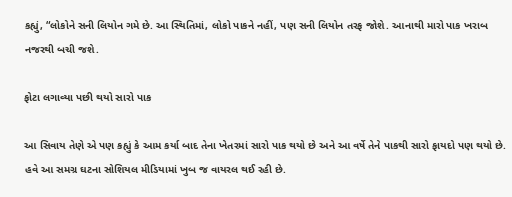કહ્યું, “લોકોને સની લિયોન ગમે છે. આ સ્થિતિમાં, લોકો પાકને નહીં, પણ સની લિયોન તરફ જોશે. આનાથી મારો પાક ખરાબ નજરથી બચી જશે.

ફોટા લગાવ્યા પછી થયો સારો પાક

આ સિવાય તેણે એ પણ કહ્યું કે આમ કર્યા બાદ તેના ખેતરમાં સારો પાક થયો છે અને આ વર્ષે તેને પાકથી સારો ફાયદો પણ થયો છે. હવે આ સમગ્ર ઘટના સોશિયલ મીડિયામાં ખુબ જ વાયરલ થઈ રહી છે.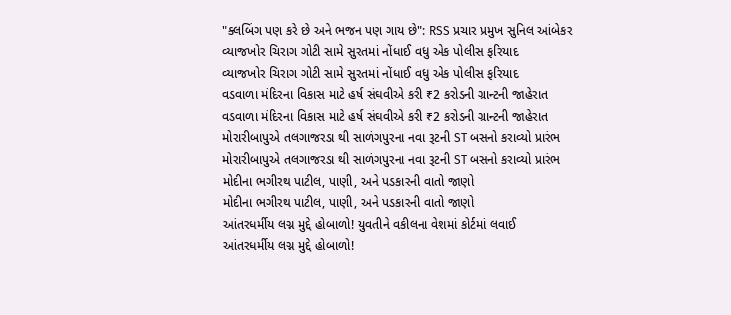"ક્લબિંગ પણ કરે છે અને ભજન પણ ગાય છે": RSS પ્રચાર પ્રમુખ સુનિલ આંબેકર
વ્યાજખોર ચિરાગ ગોટી સામે સુરતમાં નોંધાઈ વધુ એક પોલીસ ફરિયાદ
વ્યાજખોર ચિરાગ ગોટી સામે સુરતમાં નોંધાઈ વધુ એક પોલીસ ફરિયાદ
વડવાળા મંદિરના વિકાસ માટે હર્ષ સંઘવીએ કરી ₹2 કરોડની ગ્રાન્ટની જાહેરાત
વડવાળા મંદિરના વિકાસ માટે હર્ષ સંઘવીએ કરી ₹2 કરોડની ગ્રાન્ટની જાહેરાત
મોરારીબાપુએ તલગાજરડા થી સાળંગપુરના નવા રૂટની ST બસનો કરાવ્યો પ્રારંભ
મોરારીબાપુએ તલગાજરડા થી સાળંગપુરના નવા રૂટની ST બસનો કરાવ્યો પ્રારંભ
મોદીના ભગીરથ પાટીલ, પાણી, અને પડકારની વાતો જાણો
મોદીના ભગીરથ પાટીલ, પાણી, અને પડકારની વાતો જાણો
આંતરધર્મીય લગ્ન મુદ્દે હોબાળો! યુવતીને વકીલના વેશમાં કોર્ટમાં લવાઈ
આંતરધર્મીય લગ્ન મુદ્દે હોબાળો!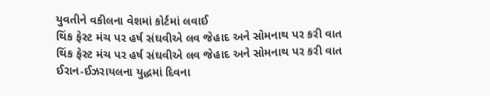યુવતીને વકીલના વેશમાં કોર્ટમાં લવાઈ
થિંક ફેસ્ટ મંચ પર હર્ષ સંઘવીએ લવ જેહાદ અને સોમનાથ પર કરી વાત
થિંક ફેસ્ટ મંચ પર હર્ષ સંઘવીએ લવ જેહાદ અને સોમનાથ પર કરી વાત
ઈરાન-ઈઝરાયલના યુદ્ધમાં દિવના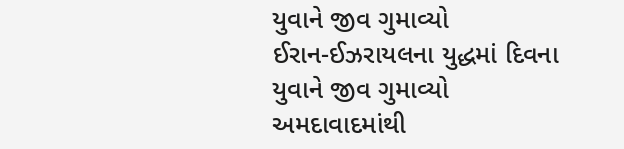યુવાને જીવ ગુમાવ્યો
ઈરાન-ઈઝરાયલના યુદ્ધમાં દિવના યુવાને જીવ ગુમાવ્યો
અમદાવાદમાંથી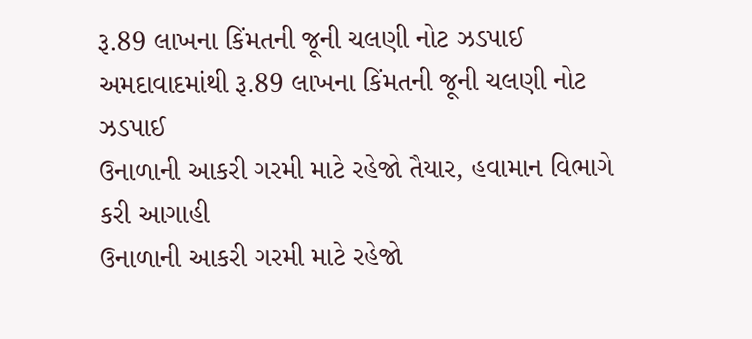રૂ.89 લાખના કિંમતની જૂની ચલણી નોટ ઝડપાઈ
અમદાવાદમાંથી રૂ.89 લાખના કિંમતની જૂની ચલણી નોટ ઝડપાઈ
ઉનાળાની આકરી ગરમી માટે રહેજો તૈયાર, હવામાન વિભાગે કરી આગાહી
ઉનાળાની આકરી ગરમી માટે રહેજો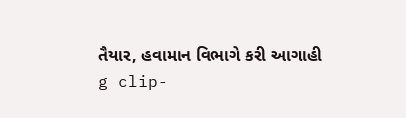તૈયાર, હવામાન વિભાગે કરી આગાહી
g clip-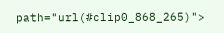path="url(#clip0_868_265)">